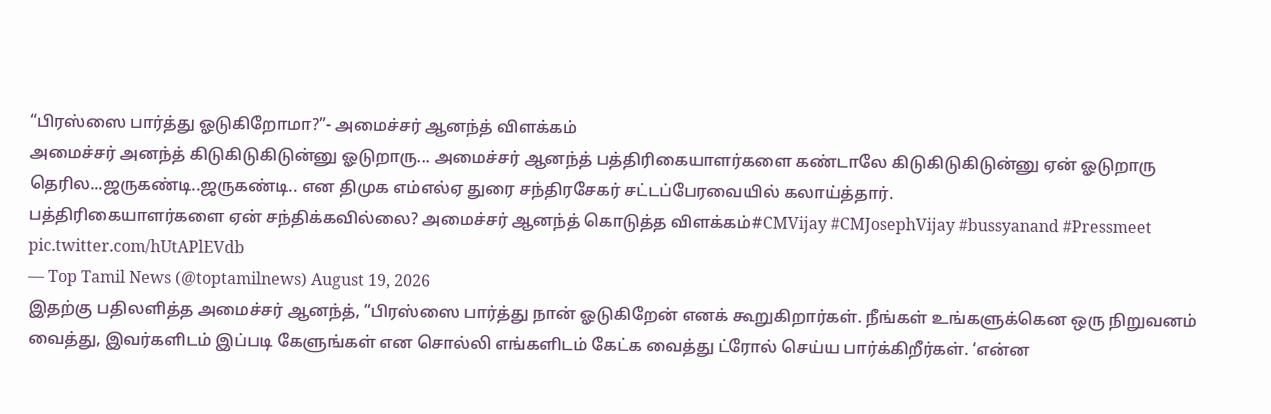“பிரஸ்ஸை பார்த்து ஓடுகிறோமா?”- அமைச்சர் ஆனந்த் விளக்கம்
அமைச்சர் அனந்த் கிடுகிடுகிடுன்னு ஓடுறாரு... அமைச்சர் ஆனந்த் பத்திரிகையாளர்களை கண்டாலே கிடுகிடுகிடுன்னு ஏன் ஓடுறாரு தெரில...ஜருகண்டி..ஜருகண்டி.. என திமுக எம்எல்ஏ துரை சந்திரசேகர் சட்டப்பேரவையில் கலாய்த்தார்.
பத்திரிகையாளர்களை ஏன் சந்திக்கவில்லை? அமைச்சர் ஆனந்த் கொடுத்த விளக்கம்#CMVijay #CMJosephVijay #bussyanand #Pressmeet pic.twitter.com/hUtAPlEVdb
— Top Tamil News (@toptamilnews) August 19, 2026
இதற்கு பதிலளித்த அமைச்சர் ஆனந்த், “பிரஸ்ஸை பார்த்து நான் ஓடுகிறேன் எனக் கூறுகிறார்கள். நீங்கள் உங்களுக்கென ஒரு நிறுவனம் வைத்து, இவர்களிடம் இப்படி கேளுங்கள் என சொல்லி எங்களிடம் கேட்க வைத்து ட்ரோல் செய்ய பார்க்கிறீர்கள். ‘என்ன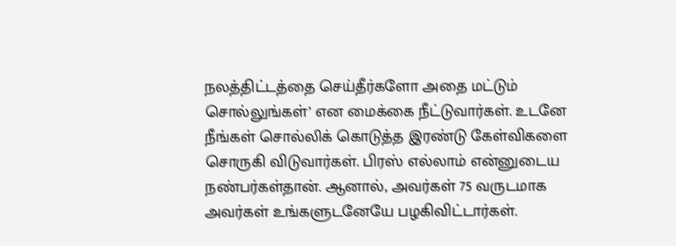நலத்திட்டத்தை செய்தீர்களோ அதை மட்டும் சொல்லுங்கள்’ என மைக்கை நீட்டுவார்கள். உடனே நீங்கள் சொல்லிக் கொடுத்த இரண்டு கேள்விகளை சொருகி விடுவார்கள். பிரஸ் எல்லாம் என்னுடைய நண்பர்கள்தான். ஆனால், அவர்கள் 75 வருடமாக அவர்கள் உங்களுடனேயே பழகிவிட்டார்கள்.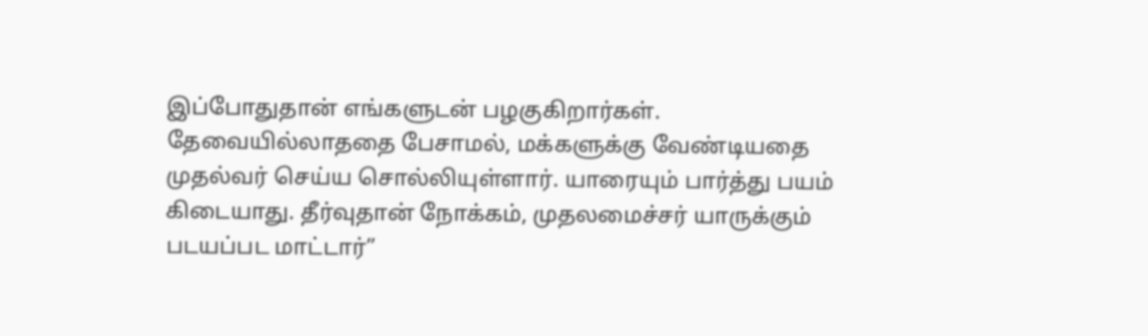இப்போதுதான் எங்களுடன் பழகுகிறார்கள். தேவையில்லாததை பேசாமல், மக்களுக்கு வேண்டியதை முதல்வர் செய்ய சொல்லியுள்ளார். யாரையும் பார்த்து பயம் கிடையாது. தீர்வுதான் நோக்கம், முதலமைச்சர் யாருக்கும் படயப்பட மாட்டார்”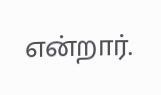என்றார்.